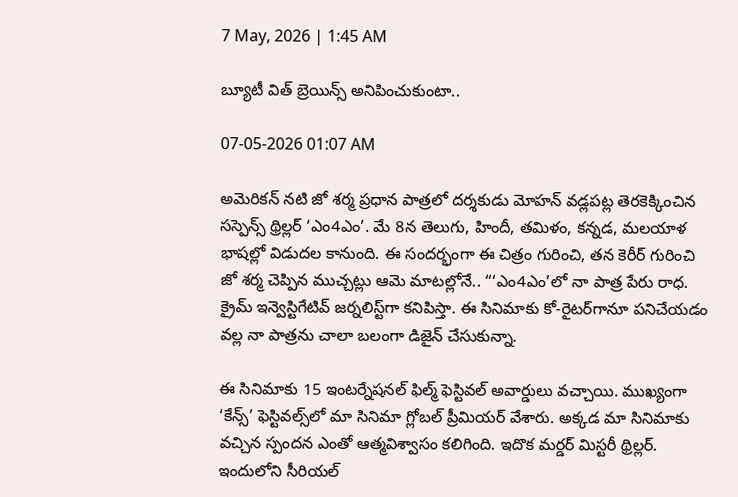7 May, 2026 | 1:45 AM

బ్యూటీ విత్ బ్రెయిన్స్ అనిపించుకుంటా..

07-05-2026 01:07 AM

అమెరికన్ నటి జో శర్మ ప్రధాన పాత్రలో దర్శకుడు మోహన్ వడ్లపట్ల తెరకెక్కించిన సస్పెన్స్ థ్రిల్లర్ ‘ఎం4ఎం’. మే 8న తెలుగు, హిందీ, తమిళం, కన్నడ, మలయాళ భాషల్లో విడుదల కానుంది. ఈ సందర్భంగా ఈ చిత్రం గురించి, తన కెరీర్ గురించి జో శర్మ చెప్పిన ముచ్చట్లు ఆమె మాటల్లోనే.. “‘ఎం4ఎం’లో నా పాత్ర పేరు రాధ. క్రైమ్ ఇన్వెస్టిగేటివ్ జర్నలిస్ట్‌గా కనిపిస్తా. ఈ సినిమాకు కో-రైటర్‌గానూ పనిచేయడం వల్ల నా పాత్రను చాలా బలంగా డిజైన్ చేసుకున్నా.

ఈ సినిమాకు 15 ఇంటర్నేషనల్ ఫిల్మ్ ఫెస్టివల్ అవార్డులు వచ్చాయి. ముఖ్యంగా ‘కేన్స్’ ఫెస్టివల్స్‌లో మా సినిమా గ్లోబల్ ప్రీమియర్ వేశారు. అక్కడ మా సినిమాకు వచ్చిన స్పందన ఎంతో ఆత్మవిశ్వాసం కలిగింది. ఇదొక మర్డర్ మిస్టరీ థ్రిల్లర్. ఇందులోని సీరియల్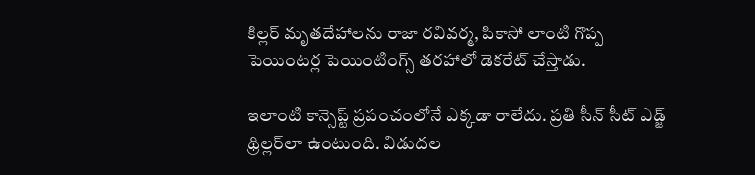కిల్లర్ మృతదేహాలను రాజా రవివర్మ, పికాసో లాంటి గొప్ప పెయింటర్ల పెయింటింగ్స్ తరహాలో డెకరేట్ చేస్తాడు.

ఇలాంటి కాన్సెప్ట్ ప్రపంచంలోనే ఎక్కడా రాలేదు. ప్రతి సీన్ సీట్ ఎడ్జ్ థ్రిల్లర్‌లా ఉంటుంది. విడుదల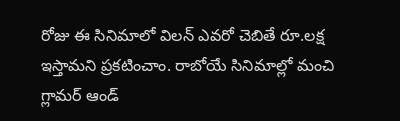రోజు ఈ సినిమాలో విలన్ ఎవరో చెబితే రూ.లక్ష ఇస్తామని ప్రకటించాం. రాబోయే సినిమాల్లో మంచి గ్లామర్ ఆండ్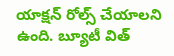యాక్షన్ రోల్స్ చేయాలని ఉంది. బ్యూటీ విత్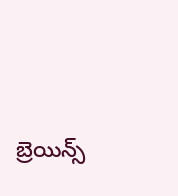బ్రెయిన్స్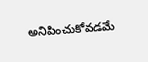అనిపించుకోవడమే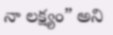నా లక్ష్యం” అని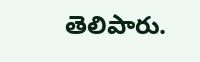తెలిపారు.